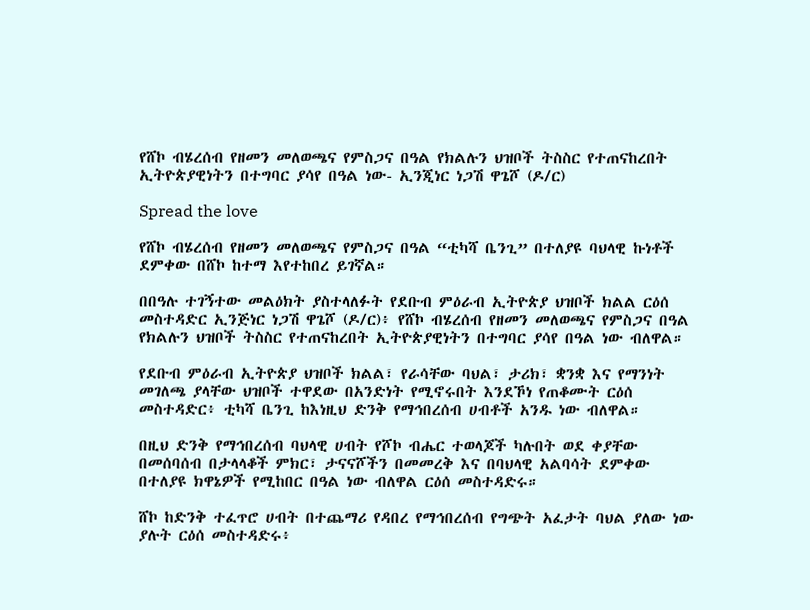የሸኮ ብሄረሰብ የዘመን መለወጫና የምስጋና በዓል የክልሉን ህዝቦች ትስስር የተጠናከረበት ኢትዮጵያዊነትን በተግባር ያሳየ በዓል ነው- ኢንጂነር ነጋሽ ዋጌሾ (ዶ/ር)

Spread the love

የሸኮ ብሄረሰብ የዘመን መለወጫና የምስጋና በዓል “ቲካሻ ቤንጊ” በተለያዩ ባህላዊ ኩነቶች ደምቀው በሸኮ ከተማ እየተከበረ ይገኛል።

በበዓሉ ተገኝተው መልዕክት ያስተላለፉት የደቡብ ምዕራብ ኢትዮጵያ ህዝቦች ክልል ርዕሰ መስተዳድር ኢንጅነር ነጋሽ ዋጌሾ (ዶ/ር)፥ የሸኮ ብሄረሰብ የዘመን መለወጫና የምስጋና በዓል የክልሉን ህዝቦች ትስስር የተጠናከረበት ኢትዮጵያዊነትን በተግባር ያሳየ በዓል ነው ብለዋል።

የደቡብ ምዕራብ ኢትዮጵያ ህዝቦች ክልል፣ የራሳቸው ባህል፣ ታሪክ፣ ቋንቋ እና የማንነት መገለጫ ያላቸው ህዝቦች ተዋደው በአንድነት የሚኖሩበት እንደኾነ የጠቆሙት ርዕሰ መስተዳድር፥ ቲካሻ ቤንጊ ከእነዚህ ድንቅ የማኅበረሰብ ሀብቶች አንዱ ነው ብለዋል።

በዚህ ድንቅ የማኅበረሰብ ባህላዊ ሀብት የሾኮ ብሔር ተወላጆች ካሉበት ወደ ቀያቸው በመሰባሰብ በታላላቆች ምክር፣ ታናናሾችን በመመረቅ እና በባህላዊ አልባሳት ደምቀው በተለያዩ ክዋኔዎች የሚከበር በዓል ነው ብለዋል ርዕሰ መስተዳድሩ።

ሸኮ ከድንቅ ተፈጥሮ ሀብት በተጨማሪ የዳበረ የማኅበረሰብ የግጭት አፈታት ባህል ያለው ነው ያሉት ርዕሰ መስተዳድሩ፥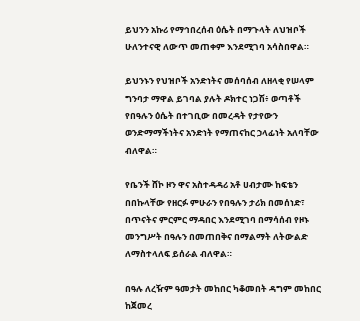ይህንን አኩሪ የማኅበረሰብ ዕሴት በማጉላት ለህዝቦች ሁለንተናዊ ለውጥ መጠቀም እንደሚገባ አሳስበዋል።

ይህንኑን የህዝቦች አንድነትና መሰባሰብ ለዘላቂ የሠላም ግንባታ ማዋል ይገባል ያሉት ዶክተር ነጋሽ፥ ወጣቶች የበዓሉን ዕሴት በተገቢው በመረዳት የታየውን ወንድማማችነትና አንድነት የማጠናከር ኃላፊነት አለባቸው ብለዋል።

የቤንች ሸኮ ዞን ዋና አስተዳዳሪ አቶ ሀብታሙ ከፍቴን በበኩላቸው የዘርፉ ምሁራን የበዓሉን ታሪክ በመሰነድ፣ በጥናትና ምርምር ማዳበር እንደሚገባ በማሳሰብ የዞኑ መንግሥት በዓሉን በመጠበቅና በማልማት ለትውልድ ለማስተላለፍ ይሰራል ብለዋል።

በዓሉ ለረዥም ዓመታት መከበር ካቆመበት ዳግም መከበር ከጀመረ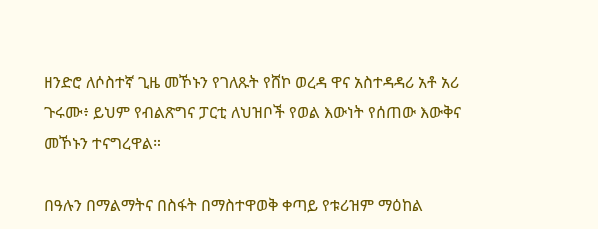ዘንድሮ ለሶስተኛ ጊዜ መኾኑን የገለጹት የሸኮ ወረዳ ዋና አስተዳዳሪ አቶ አሪ ጉሩሙ፥ ይህም የብልጽግና ፓርቲ ለህዝቦች የወል እውነት የሰጠው እውቅና መኾኑን ተናግረዋል።

በዓሉን በማልማትና በስፋት በማስተዋወቅ ቀጣይ የቱሪዝም ማዕከል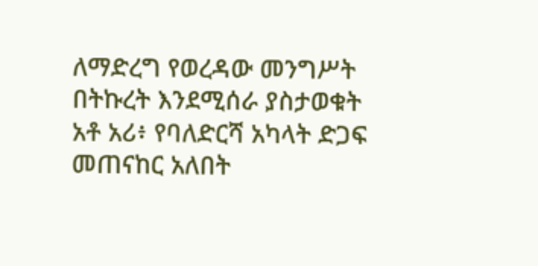ለማድረግ የወረዳው መንግሥት በትኩረት እንደሚሰራ ያስታወቁት አቶ አሪ፥ የባለድርሻ አካላት ድጋፍ መጠናከር አለበት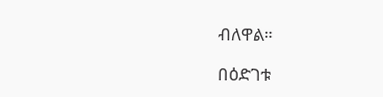ብለዋል።

በዕድገቱ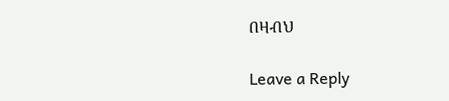በዛብህ

Leave a Reply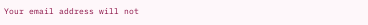Your email address will not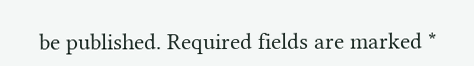be published. Required fields are marked *